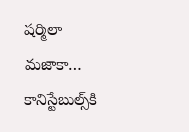షర్మిలా మజాకా… కానిస్టేబుల్స్‌కి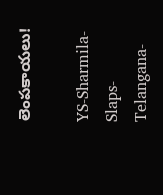లెంపకాయలు!

YS-Sharmila-Slaps-Telangana-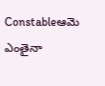Constableఆమె ఎంతైనా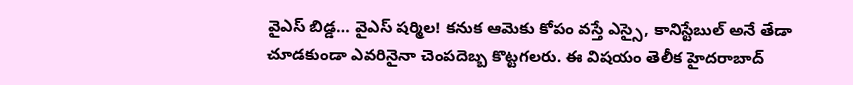వైఎస్ బిడ్డ… వైఎస్ షర్మిల! కనుక ఆమెకు కోపం వస్తే ఎస్సై, కానిస్టేబుల్ అనే తేడా చూడకుండా ఎవరినైనా చెంపదెబ్బ కొట్టగలరు. ఈ విషయం తెలీక హైదరాబాద్‌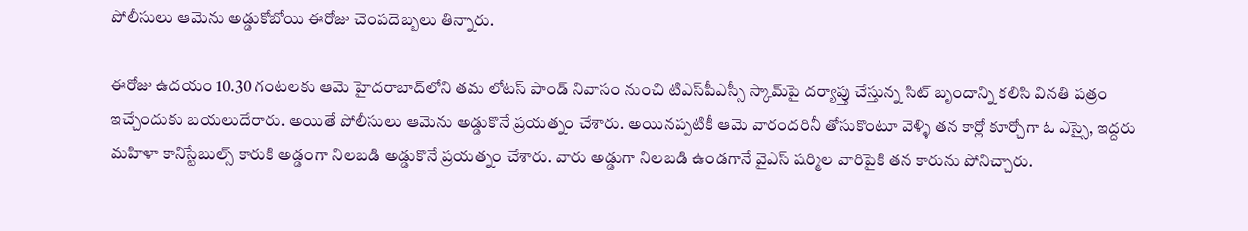పోలీసులు ఆమెను అడ్డుకోబోయి ఈరోజు చెంపదెబ్బలు తిన్నారు.

ఈరోజు ఉదయం 10.30 గంటలకు ఆమె హైదరాబాద్‌లోని తమ లోటస్ పాండ్ నివాసం నుంచి టిఎస్‌పీఎస్సీ స్కామ్‌పై దర్యాప్తు చేస్తున్న సిట్‌ బృందాన్ని కలిసి వినతి పత్రం ఇచ్చేందుకు బయలుదేరారు. అయితే పోలీసులు ఆమెను అడ్డుకొనే ప్రయత్నం చేశారు. అయినప్పటికీ ఆమె వారందరినీ తోసుకొంటూ వెళ్ళి తన కార్లో కూర్చోగా ఓ ఎస్సై, ఇద్దరు మహిళా కానిస్టేబుల్స్‌ కారుకి అడ్డంగా నిలబడి అడ్డుకొనే ప్రయత్నం చేశారు. వారు అడ్డుగా నిలబడి ఉండగానే వైఎస్ షర్మిల వారిపైకి తన కారును పోనిచ్చారు.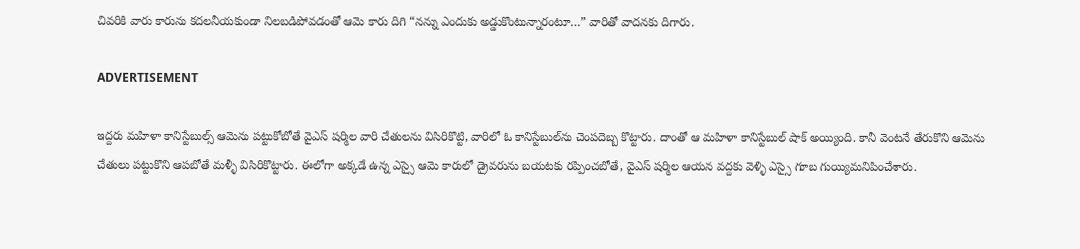చివరికి వారు కారును కదలనీయకుండా నిలబడిపోవడంతో ఆమె కారు దిగి “నన్ను ఎందుకు అడ్డుకొంటున్నారంటూ…” వారితో వాదనకు దిగారు.

ADVERTISEMENT

ఇద్దరు మహిళా కానిస్టేబుల్స్‌ ఆమెను పట్టుకోబోతే వైఎస్ షర్మిల వారి చేతులను విసిరికొట్టి, వారిలో ఓ కానిస్టేబుల్‌ను చెంపదెబ్బ కొట్టారు. దాంతో ఆ మహిళా కానిస్టేబుల్ షాక్ అయ్యింది. కానీ వెంటనే తేరుకొని ఆమెను చేతులు పట్టుకొని ఆపబోతే మళ్ళీ విసిరికొట్టారు. ఈలోగా అక్కడే ఉన్న ఎస్సై ఆమె కారులో డ్రైవరును బయటకు రప్పించబోతే, వైఎస్ షర్మిల ఆయన వద్దకు వెళ్ళి ఎస్సై గూబ గుయ్యిమనిపించేశారు.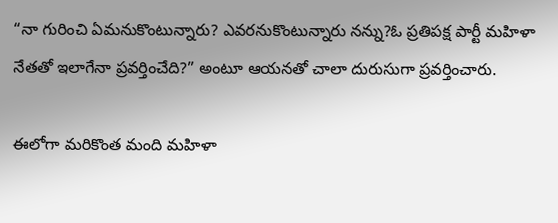“నా గురించి ఏమనుకొంటున్నారు? ఎవరనుకొంటున్నారు నన్ను?ఓ ప్రతిపక్ష పార్టీ మహిళా నేతతో ఇలాగేనా ప్రవర్తించేది?” అంటూ ఆయనతో చాలా దురుసుగా ప్రవర్తించారు.

ఈలోగా మరికొంత మంది మహిళా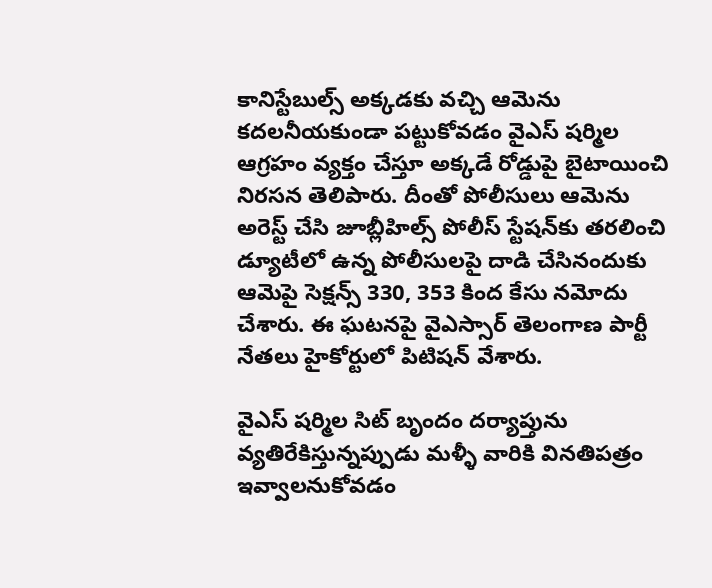కానిస్టేబుల్స్‌ అక్కడకు వచ్చి ఆమెను కదలనీయకుండా పట్టుకోవడం వైఎస్ షర్మిల ఆగ్రహం వ్యక్తం చేస్తూ అక్కడే రోడ్డుపై బైటాయించి నిరసన తెలిపారు. దీంతో పోలీసులు ఆమెను అరెస్ట్‌ చేసి జూబ్లీహిల్స్‌ పోలీస్ స్టేషన్‌కు తరలించి డ్యూటీలో ఉన్న పోలీసులపై దాడి చేసినందుకు ఆమెపై సెక్షన్స్ 330, 353 కింద కేసు నమోదు చేశారు. ఈ ఘటనపై వైఎస్సార్ తెలంగాణ పార్టీ నేతలు హైకోర్టులో పిటిషన్‌ వేశారు.

వైఎస్ షర్మిల సిట్‌ బృందం దర్యాప్తును వ్యతిరేకిస్తున్నప్పుడు మళ్ళీ వారికి వినతిపత్రం ఇవ్వాలనుకోవడం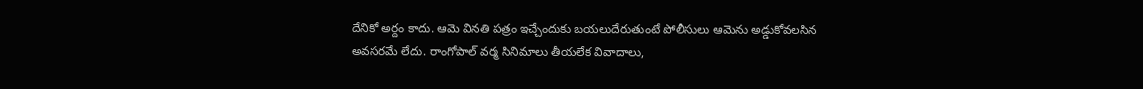దేనికో అర్దం కాదు. ఆమె వినతి పత్రం ఇచ్చేందుకు బయలుదేరుతుంటే పోలీసులు ఆమెను అడ్డుకోవలసిన అవసరమే లేదు. రాంగోపాల్ వర్మ సినిమాలు తీయలేక వివాదాలు,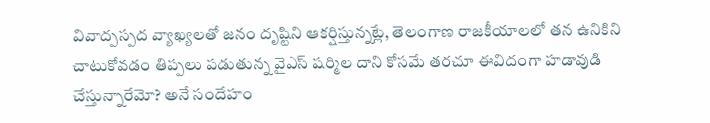వివాద్పస్పద వ్యాఖ్యలతో జనం దృష్టిని ఆకర్షిస్తున్నట్లే, తెలంగాణ రాజకీయాలలో తన ఉనికిని చాటుకోవడం తిప్పలు పడుతున్న వైఎస్ షర్మిల దాని కోసమే తరచూ ఈవిదంగా హడావుడి చేస్తున్నారేమో? అనే సందేహం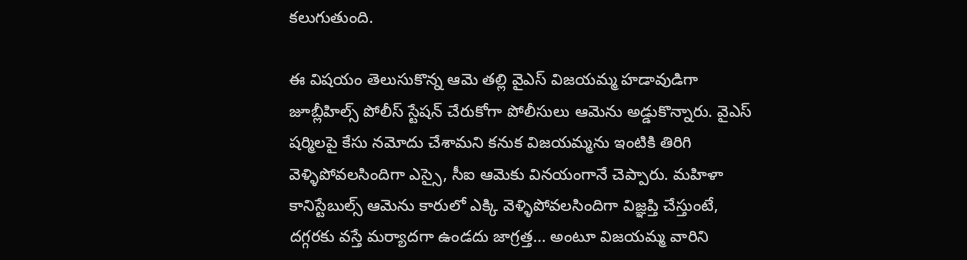కలుగుతుంది.

ఈ విషయం తెలుసుకొన్న ఆమె తల్లి వైఎస్ విజయమ్మ హడావుడిగా జూబ్లీహిల్స్‌ పోలీస్ స్టేషన్‌ చేరుకోగా పోలీసులు ఆమెను అడ్డుకొన్నారు. వైఎస్ షర్మిలపై కేసు నమోదు చేశామని కనుక విజయమ్మను ఇంటికి తిరిగి వెళ్ళిపోవలసిందిగా ఎస్సై, సీఐ ఆమెకు వినయంగానే చెప్పారు. మహిళా కానిస్టేబుల్స్ ఆమెను కారులో ఎక్కి వెళ్ళిపోవలసిందిగా విజ్ఞప్తి చేస్తుంటే, దగ్గరకు వస్తే మర్యాదగా ఉండదు జాగ్రత్త… అంటూ విజయమ్మ వారిని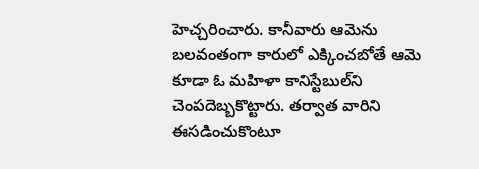హెచ్చరించారు. కానీవారు ఆమెను బలవంతంగా కారులో ఎక్కించబోతే ఆమె కూడా ఓ మహిళా కానిస్టేబుల్‌ని చెంపదెబ్బకొట్టారు. తర్వాత వారిని ఈసడించుకొంటూ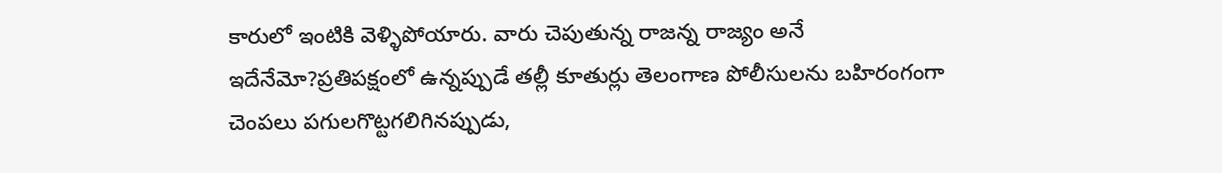కారులో ఇంటికి వెళ్ళిపోయారు. వారు చెపుతున్న రాజన్న రాజ్యం అనే ఇదేనేమో?ప్రతిపక్షంలో ఉన్నప్పుడే తల్లీ కూతుర్లు తెలంగాణ పోలీసులను బహిరంగంగా చెంపలు పగులగొట్టగలిగినప్పుడు,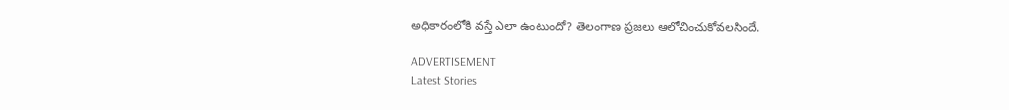అధికారంలోకి వస్తే ఎలా ఉంటుందో? తెలంగాణ ప్రజలు ఆలోచించుకోవలసిందే.

ADVERTISEMENT
Latest Stories